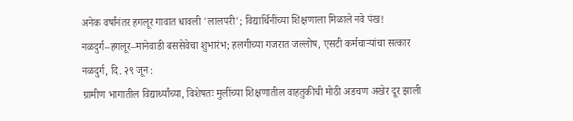अनेक वर्षांनंतर हगलूर गावात धावली 'लालपरी'; विद्यार्थिनींच्या शिक्षणाला मिळाले नवे पंख!
नळदुर्ग–हगलूर–मानेवाडी बससेवेचा शुभारंभ; हलगीच्या गजरात जल्लोष, एसटी कर्मचाऱ्यांचा सत्कार
नळदुर्ग, दि. २९ जून :
ग्रामीण भागातील विद्यार्थ्यांच्या, विशेषतः मुलींच्या शिक्षणातील वाहतुकीची मोठी अडचण अखेर दूर झाली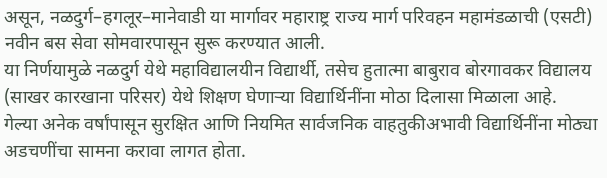असून, नळदुर्ग–हगलूर–मानेवाडी या मार्गावर महाराष्ट्र राज्य मार्ग परिवहन महामंडळाची (एसटी) नवीन बस सेवा सोमवारपासून सुरू करण्यात आली.
या निर्णयामुळे नळदुर्ग येथे महाविद्यालयीन विद्यार्थी, तसेच हुतात्मा बाबुराव बोरगावकर विद्यालय (साखर कारखाना परिसर) येथे शिक्षण घेणाऱ्या विद्यार्थिनींना मोठा दिलासा मिळाला आहे.
गेल्या अनेक वर्षांपासून सुरक्षित आणि नियमित सार्वजनिक वाहतुकीअभावी विद्यार्थिनींना मोठ्या अडचणींचा सामना करावा लागत होता.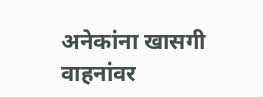अनेकांना खासगी वाहनांवर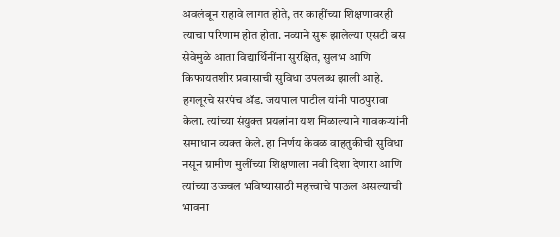अवलंबून राहावे लागत होते, तर काहींच्या शिक्षणावरही त्याचा परिणाम होत होता. नव्याने सुरू झालेल्या एसटी बस सेवेमुळे आता विद्यार्थिनींना सुरक्षित, सुलभ आणि किफायतशीर प्रवासाची सुविधा उपलब्ध झाली आहे.
हगलूरचे सरपंच ॲड. जयपाल पाटील यांनी पाठपुरावा केला. त्यांच्या संयुक्त प्रयत्नांना यश मिळाल्याने गावकऱ्यांनी समाधान व्यक्त केले. हा निर्णय केवळ वाहतुकीची सुविधा नसून ग्रामीण मुलींच्या शिक्षणाला नवी दिशा देणारा आणि त्यांच्या उज्ज्वल भविष्यासाठी महत्त्वाचे पाऊल असल्याची भावना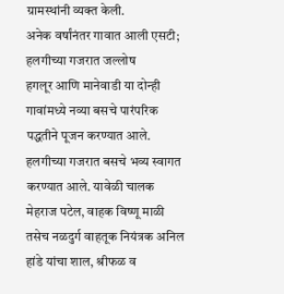ग्रामस्थांनी व्यक्त केली.
अनेक वर्षांनंतर गावात आली एसटी; हलगीच्या गजरात जल्लोष
हगलूर आणि मानेवाडी या दोन्ही गावांमध्ये नव्या बसचे पारंपरिक पद्धतीने पूजन करण्यात आले. हलगीच्या गजरात बसचे भव्य स्वागत करण्यात आले. यावेळी चालक मेहराज पटेल, वाहक विष्णू माळी तसेच नळदुर्ग वाहतूक नियंत्रक अनिल हांडे यांचा शाल, श्रीफळ व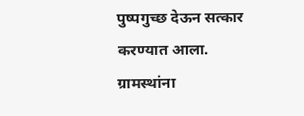पुष्पगुच्छ देऊन सत्कार करण्यात आला. ग्रामस्थांना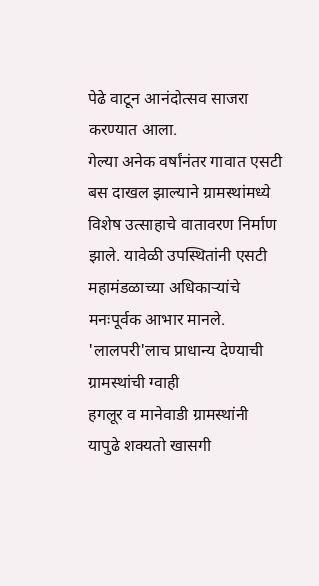पेढे वाटून आनंदोत्सव साजरा करण्यात आला.
गेल्या अनेक वर्षांनंतर गावात एसटी बस दाखल झाल्याने ग्रामस्थांमध्ये विशेष उत्साहाचे वातावरण निर्माण झाले. यावेळी उपस्थितांनी एसटी महामंडळाच्या अधिकाऱ्यांचे मनःपूर्वक आभार मानले.
'लालपरी'लाच प्राधान्य देण्याची ग्रामस्थांची ग्वाही
हगलूर व मानेवाडी ग्रामस्थांनी यापुढे शक्यतो खासगी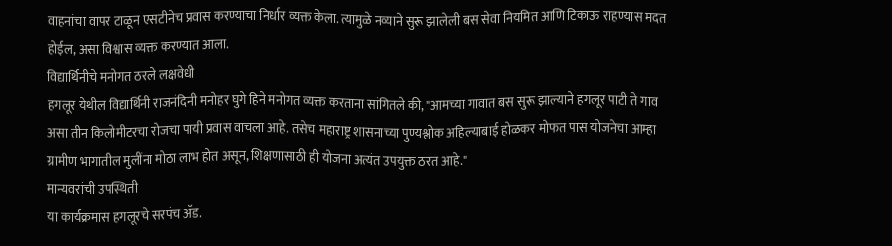वाहनांचा वापर टाळून एसटीनेच प्रवास करण्याचा निर्धार व्यक्त केला. त्यामुळे नव्याने सुरू झालेली बस सेवा नियमित आणि टिकाऊ राहण्यास मदत होईल, असा विश्वास व्यक्त करण्यात आला.
विद्यार्थिनीचे मनोगत ठरले लक्षवेधी
हगलूर येथील विद्यार्थिनी राजनंदिनी मनोहर घुगे हिने मनोगत व्यक्त करताना सांगितले की, "आमच्या गावात बस सुरू झाल्याने हगलूर पाटी ते गाव असा तीन किलोमीटरचा रोजचा पायी प्रवास वाचला आहे. तसेच महाराष्ट्र शासनाच्या पुण्यश्लोक अहिल्याबाई होळकर मोफत पास योजनेचा आम्हा ग्रामीण भागातील मुलींना मोठा लाभ होत असून, शिक्षणासाठी ही योजना अत्यंत उपयुक्त ठरत आहे."
मान्यवरांची उपस्थिती
या कार्यक्रमास हगलूरचे सरपंच ॲड.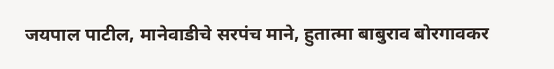जयपाल पाटील, मानेवाडीचे सरपंच माने, हुतात्मा बाबुराव बोरगावकर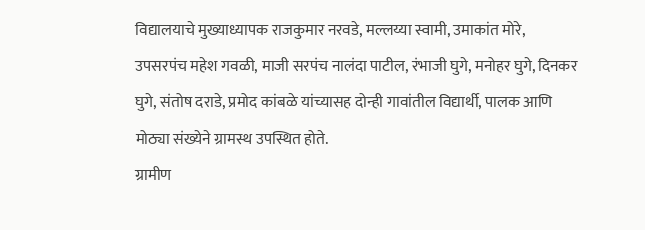विद्यालयाचे मुख्याध्यापक राजकुमार नरवडे, मल्लय्या स्वामी, उमाकांत मोरे, उपसरपंच महेश गवळी, माजी सरपंच नालंदा पाटील, रंभाजी घुगे, मनोहर घुगे, दिनकर घुगे, संतोष दराडे, प्रमोद कांबळे यांच्यासह दोन्ही गावांतील विद्यार्थी, पालक आणि मोठ्या संख्येने ग्रामस्थ उपस्थित होते.
ग्रामीण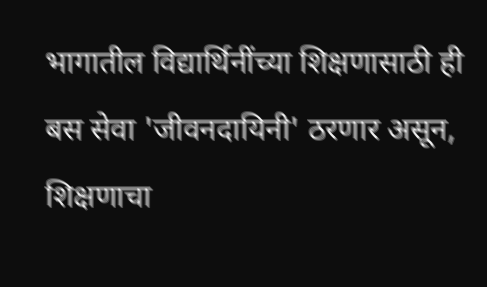भागातील विद्यार्थिनींच्या शिक्षणासाठी ही बस सेवा 'जीवनदायिनी' ठरणार असून, शिक्षणाचा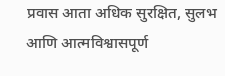प्रवास आता अधिक सुरक्षित, सुलभ आणि आत्मविश्वासपूर्ण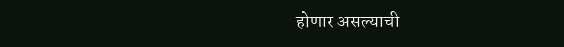होणार असल्याची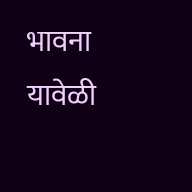भावना यावेळी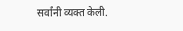सर्वांनी व्यक्त केली.